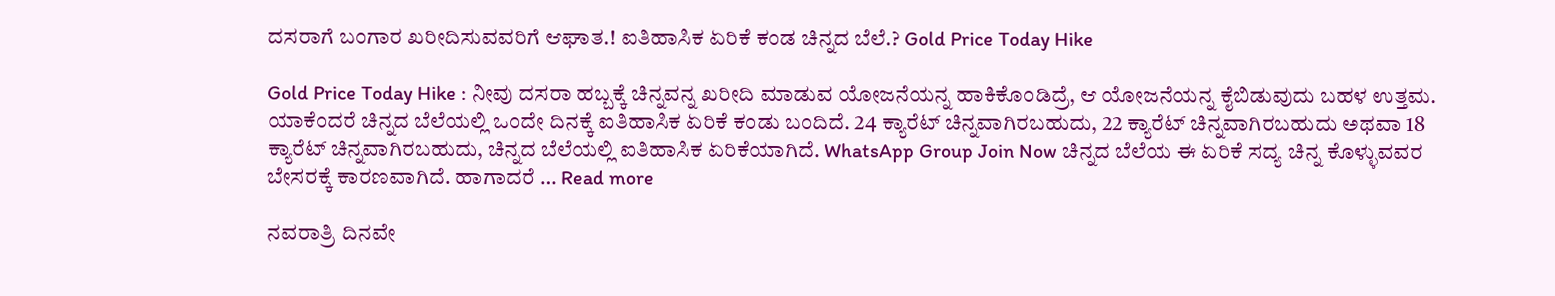ದಸರಾಗೆ ಬಂಗಾರ ಖರೀದಿಸುವವರಿಗೆ ಆಘಾತ.! ಐತಿಹಾಸಿಕ ಏರಿಕೆ ಕಂಡ ಚಿನ್ನದ ಬೆಲೆ.? Gold Price Today Hike

Gold Price Today Hike : ನೀವು ದಸರಾ ಹಬ್ಬಕ್ಕೆ ಚಿನ್ನವನ್ನ ಖರೀದಿ ಮಾಡುವ ಯೋಜನೆಯನ್ನ ಹಾಕಿಕೊಂಡಿದ್ರೆ, ಆ ಯೋಜನೆಯನ್ನ ಕೈಬಿಡುವುದು ಬಹಳ ಉತ್ತಮ. ಯಾಕೆಂದರೆ ಚಿನ್ನದ ಬೆಲೆಯಲ್ಲಿ ಒಂದೇ ದಿನಕ್ಕೆ ಐತಿಹಾಸಿಕ ಏರಿಕೆ ಕಂಡು ಬಂದಿದೆ. 24 ಕ್ಯಾರೆಟ್ ಚಿನ್ನವಾಗಿರಬಹುದು, 22 ಕ್ಯಾರೆಟ್ ಚಿನ್ನವಾಗಿರಬಹುದು ಅಥವಾ 18 ಕ್ಯಾರೆಟ್ ಚಿನ್ನವಾಗಿರಬಹುದು, ಚಿನ್ನದ ಬೆಲೆಯಲ್ಲಿ ಐತಿಹಾಸಿಕ ಏರಿಕೆಯಾಗಿದೆ. WhatsApp Group Join Now ಚಿನ್ನದ ಬೆಲೆಯ ಈ ಏರಿಕೆ ಸದ್ಯ ಚಿನ್ನ ಕೊಳ್ಳುವವರ ಬೇಸರಕ್ಕೆ ಕಾರಣವಾಗಿದೆ. ಹಾಗಾದರೆ … Read more

ನವರಾತ್ರಿ ದಿನವೇ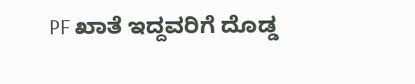PF ಖಾತೆ ಇದ್ದವರಿಗೆ ದೊಡ್ಡ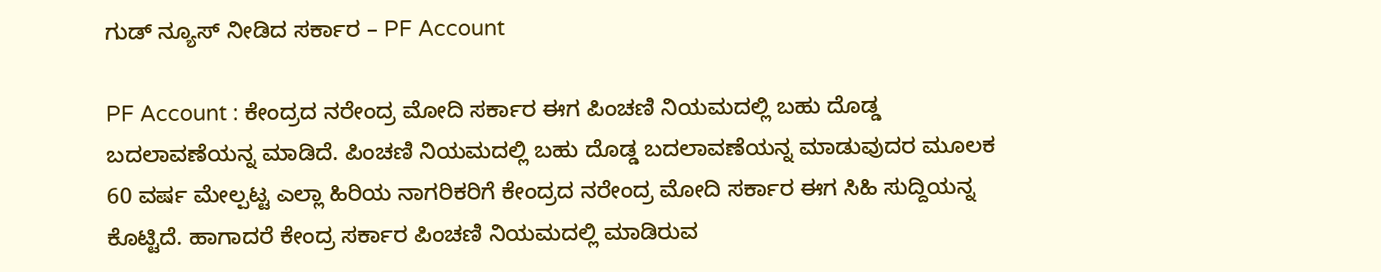ಗುಡ್ ನ್ಯೂಸ್ ನೀಡಿದ ಸರ್ಕಾರ – PF Account

PF Account : ಕೇಂದ್ರದ ನರೇಂದ್ರ ಮೋದಿ ಸರ್ಕಾರ ಈಗ ಪಿಂಚಣಿ ನಿಯಮದಲ್ಲಿ ಬಹು ದೊಡ್ಡ ಬದಲಾವಣೆಯನ್ನ ಮಾಡಿದೆ. ಪಿಂಚಣಿ ನಿಯಮದಲ್ಲಿ ಬಹು ದೊಡ್ಡ ಬದಲಾವಣೆಯನ್ನ ಮಾಡುವುದರ ಮೂಲಕ 60 ವರ್ಷ ಮೇಲ್ಪಟ್ಟ ಎಲ್ಲಾ ಹಿರಿಯ ನಾಗರಿಕರಿಗೆ ಕೇಂದ್ರದ ನರೇಂದ್ರ ಮೋದಿ ಸರ್ಕಾರ ಈಗ ಸಿಹಿ ಸುದ್ದಿಯನ್ನ ಕೊಟ್ಟಿದೆ. ಹಾಗಾದರೆ ಕೇಂದ್ರ ಸರ್ಕಾರ ಪಿಂಚಣಿ ನಿಯಮದಲ್ಲಿ ಮಾಡಿರುವ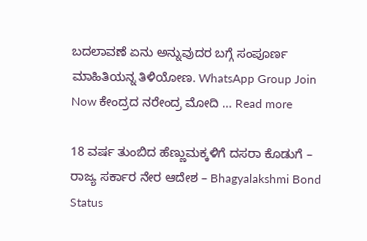ಬದಲಾವಣೆ ಏನು ಅನ್ನುವುದರ ಬಗ್ಗೆ ಸಂಪೂರ್ಣ ಮಾಹಿತಿಯನ್ನ ತಿಳಿಯೋಣ. WhatsApp Group Join Now ಕೇಂದ್ರದ ನರೇಂದ್ರ ಮೋದಿ … Read more

18 ವರ್ಷ ತುಂಬಿದ ಹೆಣ್ಣುಮಕ್ಕಳಿಗೆ ದಸರಾ ಕೊಡುಗೆ – ರಾಜ್ಯ ಸರ್ಕಾರ ನೇರ ಆದೇಶ – Bhagyalakshmi Bond Status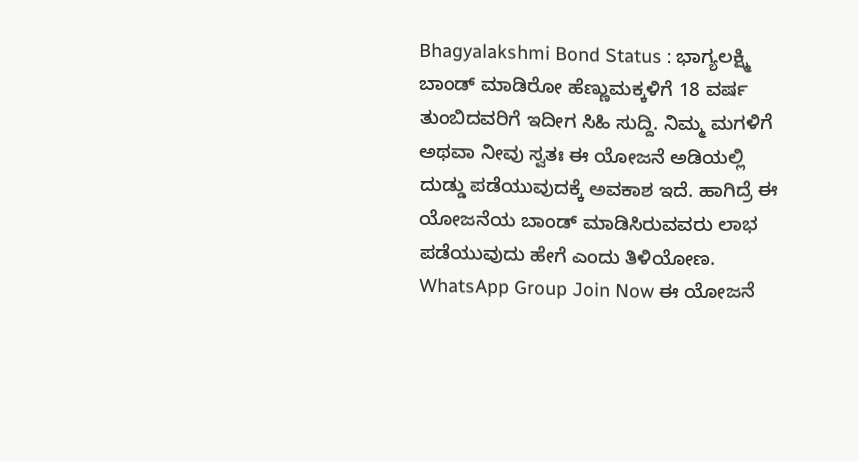Bhagyalakshmi Bond Status : ಭಾಗ್ಯಲಕ್ಷ್ಮಿ ಬಾಂಡ್ ಮಾಡಿರೋ ಹೆಣ್ಣುಮಕ್ಕಳಿಗೆ 18 ವರ್ಷ ತುಂಬಿದವರಿಗೆ ಇದೀಗ ಸಿಹಿ ಸುದ್ದಿ. ನಿಮ್ಮ ಮಗಳಿಗೆ ಅಥವಾ ನೀವು ಸ್ವತಃ ಈ ಯೋಜನೆ ಅಡಿಯಲ್ಲಿ ದುಡ್ಡು ಪಡೆಯುವುದಕ್ಕೆ ಅವಕಾಶ ಇದೆ. ಹಾಗಿದ್ರೆ ಈ ಯೋಜನೆಯ ಬಾಂಡ್ ಮಾಡಿಸಿರುವವರು ಲಾಭ ಪಡೆಯುವುದು ಹೇಗೆ ಎಂದು ತಿಳಿಯೋಣ. WhatsApp Group Join Now ಈ ಯೋಜನೆ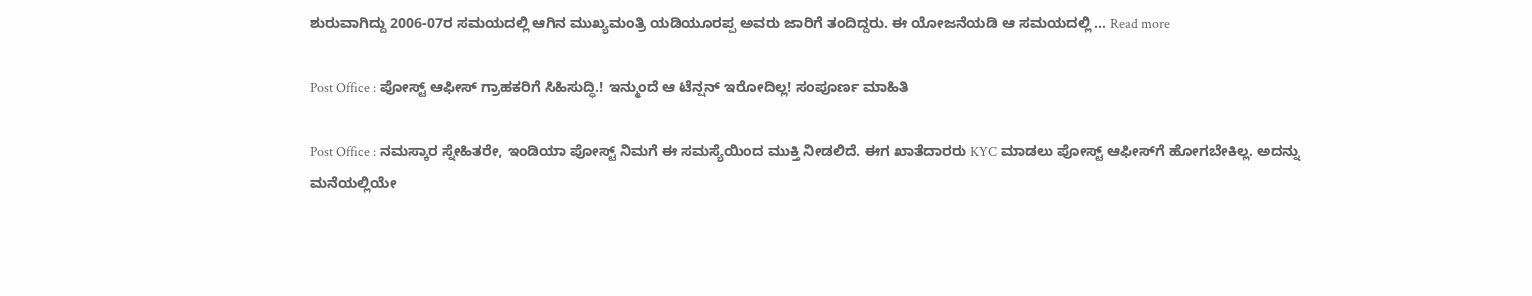ಶುರುವಾಗಿದ್ದು 2006-07ರ ಸಮಯದಲ್ಲಿ ಆಗಿನ ಮುಖ್ಯಮಂತ್ರಿ ಯಡಿಯೂರಪ್ಪ ಅವರು ಜಾರಿಗೆ ತಂದಿದ್ದರು. ಈ ಯೋಜನೆಯಡಿ ಆ ಸಮಯದಲ್ಲಿ … Read more

Post Office : ಪೋಸ್ಟ್ ಆಫೀಸ್‌ ಗ್ರಾಹಕರಿಗೆ ಸಿಹಿಸುದ್ಧಿ.! ಇನ್ಮುಂದೆ ಆ ಟೆನ್ಷನ್‌ ಇರೋದಿಲ್ಲ! ಸಂಪೂರ್ಣ ಮಾಹಿತಿ

Post Office : ನಮಸ್ಕಾರ ಸ್ನೇಹಿತರೇ, ಇಂಡಿಯಾ ಪೋಸ್ಟ್ ನಿಮಗೆ ಈ ಸಮಸ್ಯೆಯಿಂದ ಮುಕ್ತಿ ನೀಡಲಿದೆ. ಈಗ ಖಾತೆದಾರರು KYC ಮಾಡಲು ಪೋಸ್ಟ್ ಆಫೀಸ್‌ಗೆ ಹೋಗಬೇಕಿಲ್ಲ. ಅದನ್ನು ಮನೆಯಲ್ಲಿಯೇ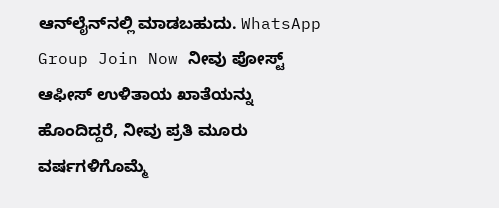ಆನ್‌ಲೈನ್‌ನಲ್ಲಿ ಮಾಡಬಹುದು. WhatsApp Group Join Now ನೀವು ಪೋಸ್ಟ್ ಆಫೀಸ್ ಉಳಿತಾಯ ಖಾತೆಯನ್ನು ಹೊಂದಿದ್ದರೆ, ನೀವು ಪ್ರತಿ ಮೂರು ವರ್ಷಗಳಿಗೊಮ್ಮೆ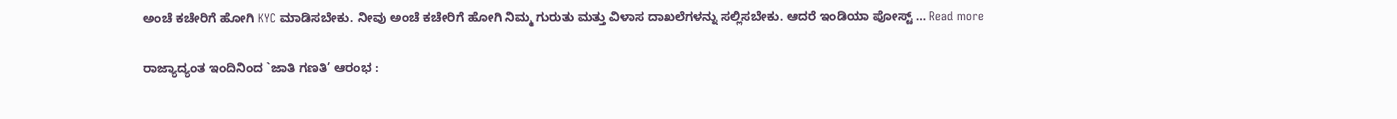ಅಂಚೆ ಕಚೇರಿಗೆ ಹೋಗಿ KYC ಮಾಡಿಸಬೇಕು. ನೀವು ಅಂಚೆ ಕಚೇರಿಗೆ ಹೋಗಿ ನಿಮ್ಮ ಗುರುತು ಮತ್ತು ವಿಳಾಸ ದಾಖಲೆಗಳನ್ನು ಸಲ್ಲಿಸಬೇಕು. ಆದರೆ ಇಂಡಿಯಾ ಪೋಸ್ಟ್ … Read more

ರಾಜ್ಯಾದ್ಯಂತ ಇಂದಿನಿಂದ `ಜಾತಿ ಗಣತಿ’ ಆರಂಭ :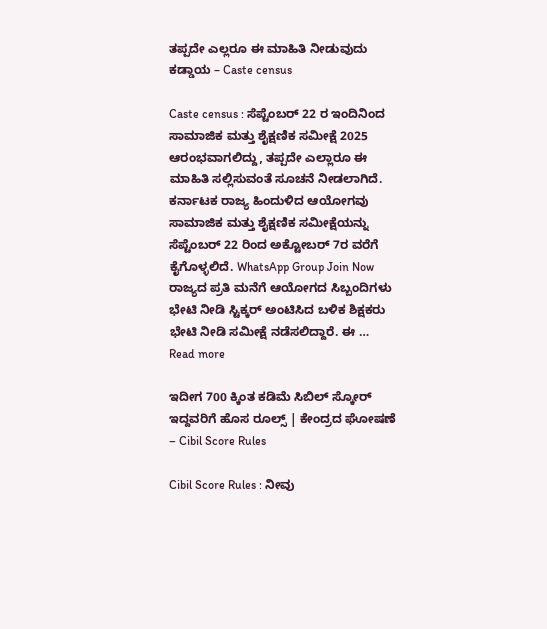ತಪ್ಪದೇ ಎಲ್ಲರೂ ಈ ಮಾಹಿತಿ ನೀಡುವುದು ಕಡ್ಡಾಯ – Caste census

Caste census : ಸೆಪ್ಟೆಂಬರ್ 22 ರ ಇಂದಿನಿಂದ ಸಾಮಾಜಿಕ ಮತ್ತು ಶೈಕ್ಷಣಿಕ ಸಮೀಕ್ಷೆ 2025 ಆರಂಭವಾಗಲಿದ್ದು, ತಪ್ಪದೇ ಎಲ್ಲಾರೂ ಈ ಮಾಹಿತಿ ಸಲ್ಲಿಸುವಂತೆ ಸೂಚನೆ ನೀಡಲಾಗಿದೆ. ಕರ್ನಾಟಕ ರಾಜ್ಯ ಹಿಂದುಳಿದ ಆಯೋಗವು ಸಾಮಾಜಿಕ ಮತ್ತು ಶೈಕ್ಷಣಿಕ ಸಮೀಕ್ಷೆಯನ್ನು ಸೆಪ್ಟೆಂಬರ್ 22 ರಿಂದ ಅಕ್ಟೋಬರ್ 7ರ ವರೆಗೆ ಕೈಗೊಳ್ಳಲಿದೆ. WhatsApp Group Join Now ರಾಜ್ಯದ ಪ್ರತಿ ಮನೆಗೆ ಆಯೋಗದ ಸಿಬ್ಬಂದಿಗಳು ಭೇಟಿ ನೀಡಿ ಸ್ಟಿಕ್ಕರ್ ಅಂಟಿಸಿದ ಬಳಿಕ ಶಿಕ್ಷಕರು ಭೇಟಿ ನೀಡಿ ಸಮೀಕ್ಷೆ ನಡೆಸಲಿದ್ದಾರೆ. ಈ … Read more

ಇದೀಗ 700 ಕ್ಕಿಂತ ಕಡಿಮೆ ಸಿಬಿಲ್ ಸ್ಕೋರ್ ಇದ್ದವರಿಗೆ ಹೊಸ ರೂಲ್ಸ್ | ಕೇಂದ್ರದ ಘೋಷಣೆ – Cibil Score Rules

Cibil Score Rules : ನೀವು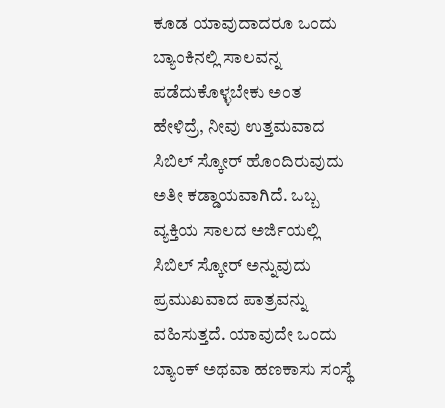ಕೂಡ ಯಾವುದಾದರೂ ಒಂದು ಬ್ಯಾಂಕಿನಲ್ಲಿ ಸಾಲವನ್ನ ಪಡೆದುಕೊಳ್ಳಬೇಕು ಅಂತ ಹೇಳಿದ್ರೆ, ನೀವು ಉತ್ತಮವಾದ ಸಿಬಿಲ್ ಸ್ಕೋರ್ ಹೊಂದಿರುವುದು ಅತೀ ಕಡ್ಡಾಯವಾಗಿದೆ. ಒಬ್ಬ ವ್ಯಕ್ತಿಯ ಸಾಲದ ಅರ್ಜಿಯಲ್ಲಿ ಸಿಬಿಲ್ ಸ್ಕೋರ್ ಅನ್ನುವುದು ಪ್ರಮುಖವಾದ ಪಾತ್ರವನ್ನು ವಹಿಸುತ್ತದೆ. ಯಾವುದೇ ಒಂದು ಬ್ಯಾಂಕ್ ಅಥವಾ ಹಣಕಾಸು ಸಂಸ್ಥೆ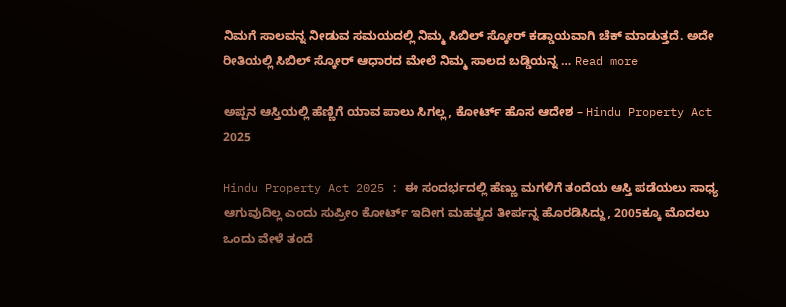ನಿಮಗೆ ಸಾಲವನ್ನ ನೀಡುವ ಸಮಯದಲ್ಲಿ ನಿಮ್ಮ ಸಿಬಿಲ್ ಸ್ಕೋರ್ ಕಡ್ಡಾಯವಾಗಿ ಚೆಕ್ ಮಾಡುತ್ತದೆ. ಅದೇ ರೀತಿಯಲ್ಲಿ ಸಿಬಿಲ್ ಸ್ಕೋರ್ ಆಧಾರದ ಮೇಲೆ ನಿಮ್ಮ ಸಾಲದ ಬಡ್ಡಿಯನ್ನ … Read more

ಅಪ್ಪನ ಆಸ್ತಿಯಲ್ಲಿ ಹೆಣ್ಣಿಗೆ ಯಾವ ಪಾಲು ಸಿಗಲ್ಲ, ಕೋರ್ಟ್ ಹೊಸ ಆದೇಶ – Hindu Property Act 2025

Hindu Property Act 2025 : ಈ ಸಂದರ್ಭದಲ್ಲಿ ಹೆಣ್ಣು ಮಗಳಿಗೆ ತಂದೆಯ ಆಸ್ತಿ ಪಡೆಯಲು ಸಾಧ್ಯ ಆಗುವುದಿಲ್ಲ ಎಂದು ಸುಪ್ರೀಂ ಕೋರ್ಟ್ ಇದೀಗ ಮಹತ್ವದ ತೀರ್ಪನ್ನ ಹೊರಡಿಸಿದ್ದು, 2005ಕ್ಕೂ ಮೊದಲು ಒಂದು ವೇಳೆ ತಂದೆ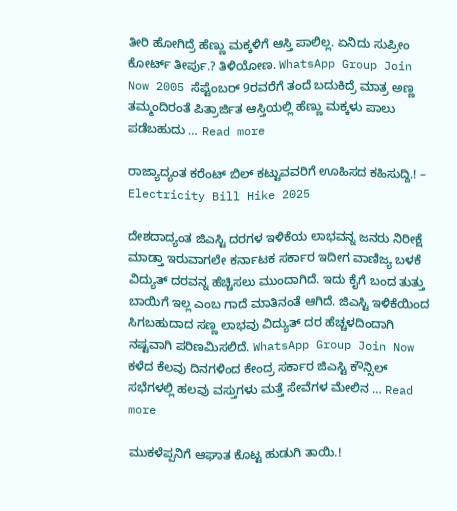ತೀರಿ ಹೋಗಿದ್ರೆ ಹೆಣ್ಣು ಮಕ್ಕಳಿಗೆ ಆಸ್ತಿ ಪಾಲಿಲ್ಲ. ಏನಿದು ಸುಪ್ರೀಂ ಕೋರ್ಟ್ ತೀರ್ಪು.? ತಿಳಿಯೋಣ. WhatsApp Group Join Now 2005 ಸೆಪ್ಟೆಂಬರ್ 9ರವರೆಗೆ ತಂದೆ ಬದುಕಿದ್ರೆ ಮಾತ್ರ ಅಣ್ಣ ತಮ್ಮಂದಿರಂತೆ ಪಿತ್ರಾರ್ಜಿತ ಆಸ್ತಿಯಲ್ಲಿ ಹೆಣ್ಣು ಮಕ್ಕಳು ಪಾಲು ಪಡೆಬಹುದು … Read more

ರಾಜ್ಯಾದ್ಯಂತ ಕರೆಂಟ್ ಬಿಲ್ ಕಟ್ಟುವವರಿಗೆ ಊಹಿಸದ ಕಹಿಸುದ್ದಿ.! – Electricity Bill Hike 2025

ದೇಶದಾದ್ಯಂತ ಜಿಎಸ್ಟಿ ದರಗಳ ಇಳಿಕೆಯ ಲಾಭವನ್ನ ಜನರು ನಿರೀಕ್ಷೆ ಮಾಡ್ತಾ ಇರುವಾಗಲೇ ಕರ್ನಾಟಕ ಸರ್ಕಾರ ಇದೀಗ ವಾಣಿಜ್ಯ ಬಳಕೆ ವಿದ್ಯುತ್ ದರವನ್ನ ಹೆಚ್ಚಿಸಲು ಮುಂದಾಗಿದೆ. ಇದು ಕೈಗೆ ಬಂದ ತುತ್ತು ಬಾಯಿಗೆ ಇಲ್ಲ ಎಂಬ ಗಾದೆ ಮಾತಿನಂತೆ ಆಗಿದೆ. ಜಿಎಸ್ಟಿ ಇಳಿಕೆಯಿಂದ ಸಿಗಬಹುದಾದ ಸಣ್ಣ ಲಾಭವು ವಿದ್ಯುತ್ ದರ ಹೆಚ್ಚಳದಿಂದಾಗಿ ನಷ್ಟವಾಗಿ ಪರಿಣಮಿಸಲಿದೆ. WhatsApp Group Join Now ಕಳೆದ ಕೆಲವು ದಿನಗಳಿಂದ ಕೇಂದ್ರ ಸರ್ಕಾರ ಜಿಎಸ್ಟಿ ಕೌನ್ಸಿಲ್ ಸಭೆಗಳಲ್ಲಿ ಹಲವು ವಸ್ತುಗಳು ಮತ್ತೆ ಸೇವೆಗಳ ಮೇಲಿನ … Read more

ಮುಕಳೆಪ್ಪನಿಗೆ ಆಘಾತ ಕೊಟ್ಟ ಹುಡುಗಿ ತಾಯಿ.!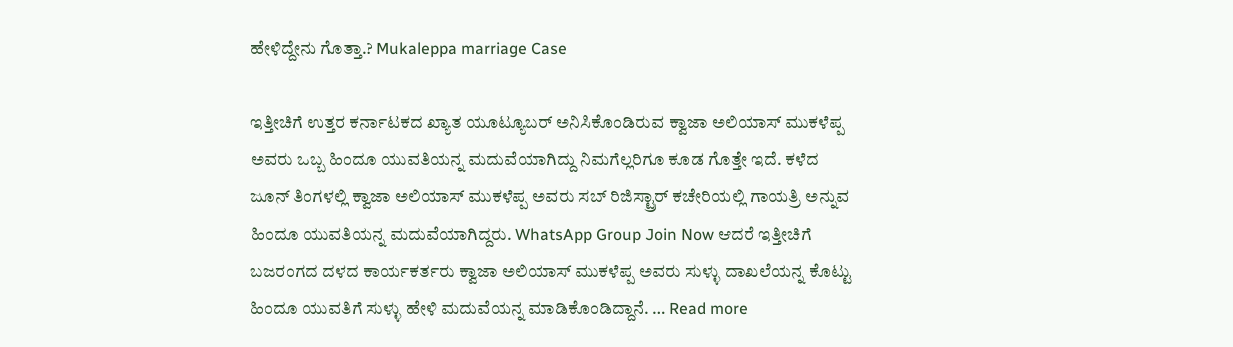ಹೇಳಿದ್ದೇನು ಗೊತ್ತಾ.? Mukaleppa marriage Case

ಇತ್ತೀಚಿಗೆ ಉತ್ತರ ಕರ್ನಾಟಕದ ಖ್ಯಾತ ಯೂಟ್ಯೂಬರ್ ಅನಿಸಿಕೊಂಡಿರುವ ಕ್ವಾಜಾ ಅಲಿಯಾಸ್ ಮುಕಳೆಪ್ಪ ಅವರು ಒಬ್ಬ ಹಿಂದೂ ಯುವತಿಯನ್ನ ಮದುವೆಯಾಗಿದ್ದು ನಿಮಗೆಲ್ಲರಿಗೂ ಕೂಡ ಗೊತ್ತೇ ಇದೆ. ಕಳೆದ ಜೂನ್ ತಿಂಗಳಲ್ಲಿ ಕ್ವಾಜಾ ಅಲಿಯಾಸ್ ಮುಕಳೆಪ್ಪ ಅವರು ಸಬ್ ರಿಜಿಸ್ಟ್ರಾರ್ ಕಚೇರಿಯಲ್ಲಿ ಗಾಯತ್ರಿ ಅನ್ನುವ ಹಿಂದೂ ಯುವತಿಯನ್ನ ಮದುವೆಯಾಗಿದ್ದರು. WhatsApp Group Join Now ಆದರೆ ಇತ್ತೀಚಿಗೆ ಬಜರಂಗದ ದಳದ ಕಾರ್ಯಕರ್ತರು ಕ್ವಾಜಾ ಅಲಿಯಾಸ್ ಮುಕಳೆಪ್ಪ ಅವರು ಸುಳ್ಳು ದಾಖಲೆಯನ್ನ ಕೊಟ್ಟು ಹಿಂದೂ ಯುವತಿಗೆ ಸುಳ್ಳು ಹೇಳಿ ಮದುವೆಯನ್ನ ಮಾಡಿಕೊಂಡಿದ್ದಾನೆ. … Read more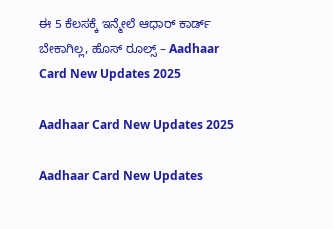ಈ 5 ಕೆಲಸಕ್ಕೆ ಇನ್ಮೇಲೆ ಆಧಾರ್ ಕಾರ್ಡ್ ಬೇಕಾಗಿಲ್ಲ, ಹೊಸ್ ರೂಲ್ಸ್ – Aadhaar Card New Updates 2025

Aadhaar Card New Updates 2025

Aadhaar Card New Updates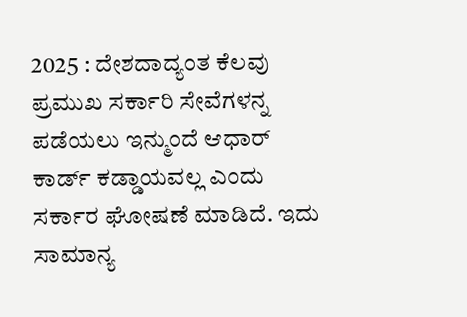2025 : ದೇಶದಾದ್ಯಂತ ಕೆಲವು ಪ್ರಮುಖ ಸರ್ಕಾರಿ ಸೇವೆಗಳನ್ನ ಪಡೆಯಲು ಇನ್ಮುಂದೆ ಆಧಾರ್ ಕಾರ್ಡ್ ಕಡ್ಡಾಯವಲ್ಲ ಎಂದು ಸರ್ಕಾರ ಘೋಷಣೆ ಮಾಡಿದೆ. ಇದು ಸಾಮಾನ್ಯ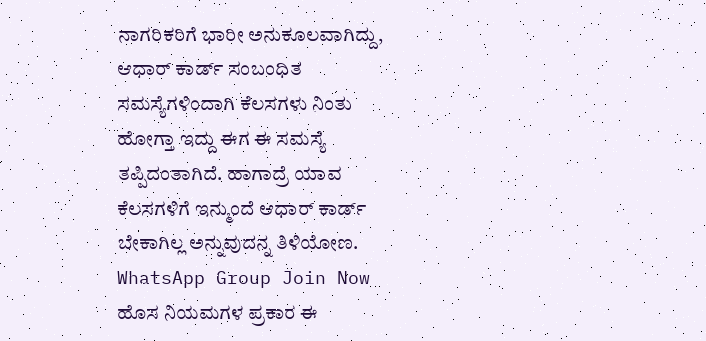ನಾಗರಿಕರಿಗೆ ಭಾರೀ ಅನುಕೂಲವಾಗಿದ್ದು, ಆಧಾರ್ ಕಾರ್ಡ್ ಸಂಬಂಧಿತ ಸಮಸ್ಯೆಗಳಿಂದಾಗಿ ಕೆಲಸಗಳು ನಿಂತು ಹೋಗ್ತಾ ಇದ್ದು ಈಗ ಈ ಸಮಸ್ಯೆ ತಪ್ಪಿದಂತಾಗಿದೆ. ಹಾಗಾದ್ರೆ ಯಾವ ಕೆಲಸಗಳಿಗೆ ಇನ್ಮುಂದೆ ಆಧಾರ್ ಕಾರ್ಡ್ ಬೇಕಾಗಿಲ್ಲ ಅನ್ನುವುದನ್ನ ತಿಳಿಯೋಣ. WhatsApp Group Join Now ಹೊಸ ನಿಯಮಗಳ ಪ್ರಕಾರ ಈ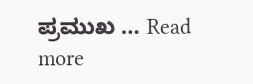ಪ್ರಮುಖ … Read more